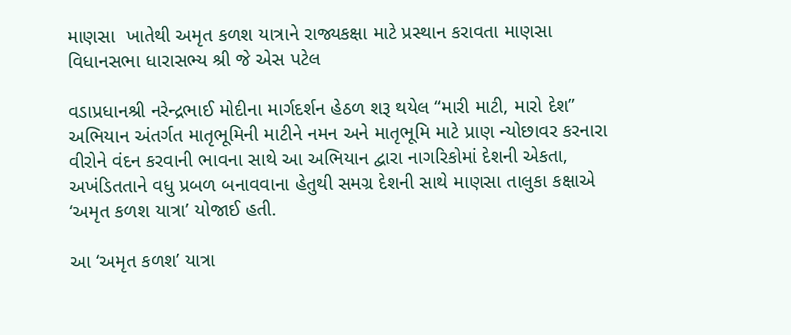માણસા  ખાતેથી અમૃત કળશ યાત્રાને રાજ્યકક્ષા માટે પ્રસ્થાન કરાવતા માણસા વિધાનસભા ધારાસભ્ય શ્રી જે એસ પટેલ

વડાપ્રધાનશ્રી નરેન્દ્રભાઈ મોદીના માર્ગદર્શન હેઠળ શરૂ થયેલ “મારી માટી, મારો દેશ” અભિયાન અંતર્ગત માતૃભૂમિની માટીને નમન અને માતૃભૂમિ માટે પ્રાણ ન્યોછાવર કરનારા વીરોને વંદન કરવાની ભાવના સાથે આ અભિયાન દ્વારા નાગરિકોમાં દેશની એકતા, અખંડિતતાને વધુ પ્રબળ બનાવવાના હેતુથી સમગ્ર દેશની સાથે માણસા તાલુકા કક્ષાએ ‘અમૃત કળશ યાત્રા’ યોજાઈ હતી.

આ ‘અમૃત કળશ’ યાત્રા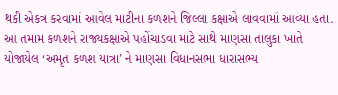થકી એકત્ર કરવામાં આવેલ માટીના કળશને જિલ્લા કક્ષાએ લાવવામાં આવ્યા હતા. આ તમામ કળશને રાજ્યકક્ષાએ પહોંચાડવા માટે સાથે માણસા તાલુકા ખાતે યોજાયેલ ‘અમૃત કળશ યાત્રા’ ને માણસા વિધાનસભા ધારાસભ્ય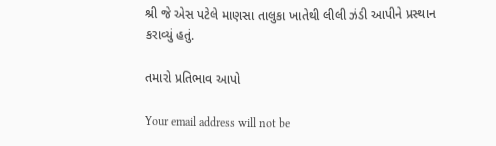શ્રી જે એસ પટેલે માણસા તાલુકા ખાતેથી લીલી ઝંડી આપીને પ્રસ્થાન કરાવ્યું હતું.

તમારો પ્રતિભાવ આપો

Your email address will not be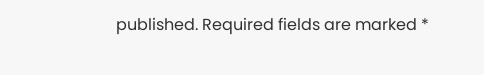published. Required fields are marked *